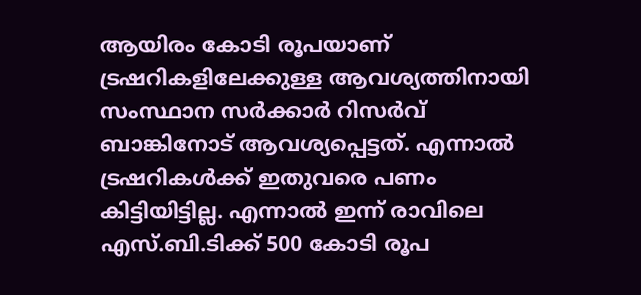ആയിരം കോടി രൂപയാണ് ട്രഷറികളിലേക്കുള്ള ആവശ്യത്തിനായി സംസ്ഥാന സര്‍ക്കാര്‍ റിസര്‍വ് ബാങ്കിനോട് ആവശ്യപ്പെട്ടത്. എന്നാല്‍ ട്രഷറികള്‍ക്ക് ഇതുവരെ പണം കിട്ടിയിട്ടില്ല. എന്നാല്‍ ഇന്ന് രാവിലെ എസ്.ബി.ടിക്ക് 500 കോടി രൂപ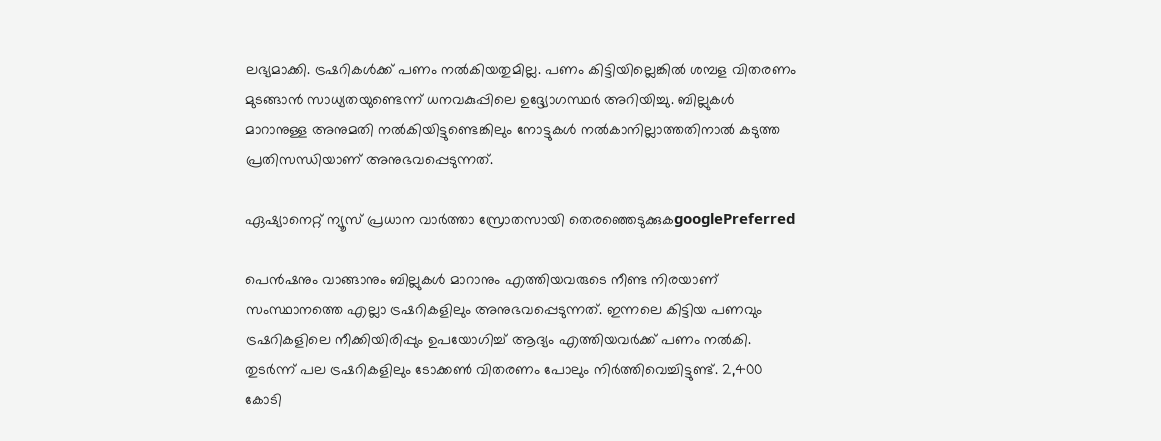ലഭ്യമാക്കി. ട്രഷറികള്‍ക്ക് പണം നല്‍കിയതുമില്ല. പണം കിട്ടിയില്ലെങ്കില്‍ ശമ്പള വിതരണം മുടങ്ങാന്‍ സാധ്യതയുണ്ടെന്ന് ധനവകുപ്പിലെ ഉദ്ദ്യോഗസ്ഥര്‍ അറിയിച്ചു. ബില്ലുകള്‍ മാറാനുള്ള അനുമതി നല്‍കിയിട്ടുണ്ടെങ്കിലും നോട്ടുകള്‍ നല്‍കാനില്ലാത്തതിനാല്‍ കടുത്ത പ്രതിസന്ധിയാണ് അനുഭവപ്പെടുന്നത്.

ഏഷ്യാനെറ്റ് ന്യൂസ് പ്രധാന വാർത്താ സ്രോതസായി തെരഞ്ഞെടുക്കുകgooglePreferred

പെന്‍ഷനും വാങ്ങാനും ബില്ലുകള്‍ മാറാനും എത്തിയവരുടെ നീണ്ട നിരയാണ് സംസ്ഥാനത്തെ എല്ലാ ട്രഷറികളിലും അനുഭവപ്പെടുന്നത്. ഇന്നലെ കിട്ടിയ പണവും ട്രഷറികളിലെ നീക്കിയിരിപ്പും ഉപയോഗിച്ച് ആദ്യം എത്തിയവര്‍ക്ക് പണം നല്‍കി. തുടര്‍ന്ന് പല ട്രഷറികളിലും ടോക്കണ്‍ വിതരണം പോലും നിര്‍ത്തിവെച്ചിട്ടുണ്ട്. 2,400 കോടി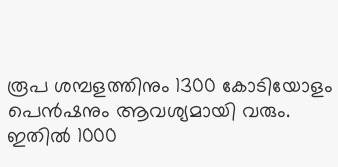രൂപ ശമ്പളത്തിനും 1300 കോടിയോളം പെന്‍ഷനും ആവശ്യമായി വരും. ഇതില്‍ 1000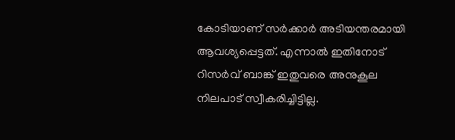കോടിയാണ് സര്‍ക്കാര്‍ അടിയന്തരമായി ആവശ്യപ്പെട്ടത്. എന്നാല്‍ ഇതിനോട് റിസര്‍വ് ബാങ്ക് ഇതുവരെ അനുകൂല നിലപാട് സ്വീകരിച്ചിട്ടില്ല.